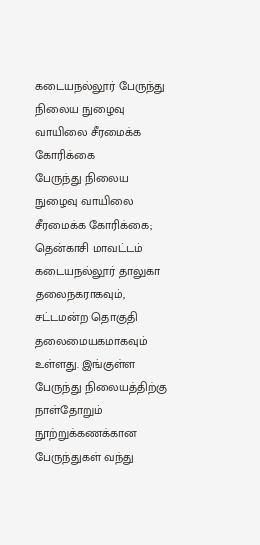கடையநல்லூர் பேருந்து நிலைய நுழைவு வாயிலை சீரமைக்க கோரிக்கை
பேருந்து நிலைய நுழைவு வாயிலை சீரமைக்க கோரிக்கை;
தென்காசி மாவட்டம் கடையநல்லூர் தாலுகா தலைநகராகவும், சட்டமன்ற தொகுதி தலைமையகமாகவும் உள்ளது. இங்குள்ள பேருந்து நிலையத்திற்கு நாள்தோறும் நூற்றுக்கணக்கான பேருந்துகள் வந்து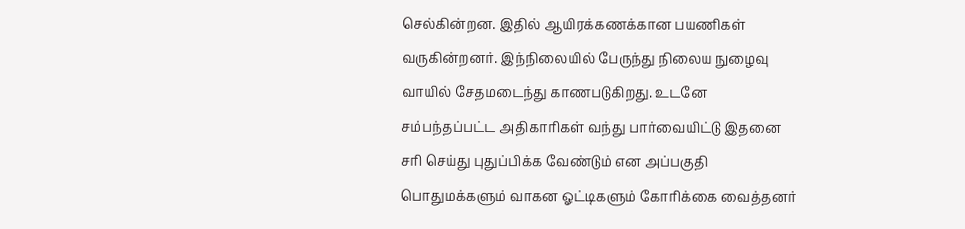செல்கின்றன. இதில் ஆயிரக்கணக்கான பயணிகள் வருகின்றனர். இந்நிலையில் பேருந்து நிலைய நுழைவு வாயில் சேதமடைந்து காணபடுகிறது. உடனே சம்பந்தப்பட்ட அதிகாரிகள் வந்து பார்வையிட்டு இதனை சரி செய்து புதுப்பிக்க வேண்டும் என அப்பகுதி பொதுமக்களும் வாகன ஓட்டிகளும் கோரிக்கை வைத்தனர்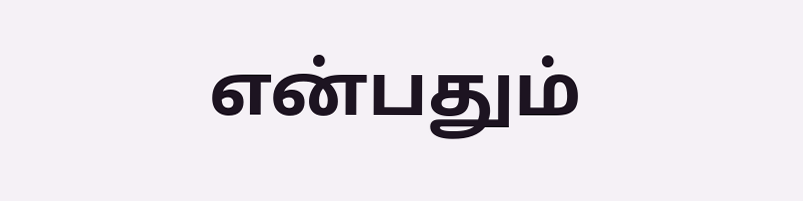என்பதும்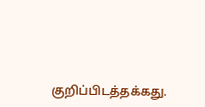குறிப்பிடத்தக்கது.